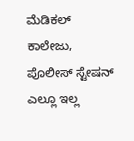ಮೆಡಿಕಲ್‌ ಕಾಲೇಜು, ಪೊಲೀಸ್‌ ಸ್ಟೇಷನ್‌ ಎಲ್ಲೂ ಇಲ್ಲ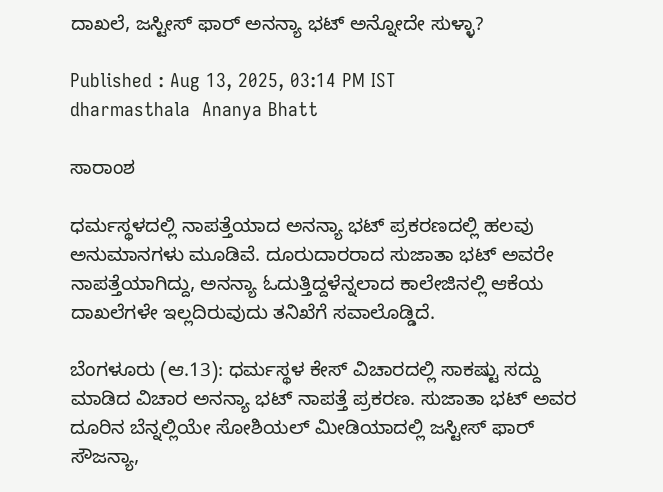ದಾಖಲೆ, ಜಸ್ಟೀಸ್‌ ಫಾರ್‌ ಅನನ್ಯಾ ಭಟ್‌ ಅನ್ನೋದೇ ಸುಳ್ಳಾ?

Published : Aug 13, 2025, 03:14 PM IST
dharmasthala  Ananya Bhatt

ಸಾರಾಂಶ

ಧರ್ಮಸ್ಥಳದಲ್ಲಿ ನಾಪತ್ತೆಯಾದ ಅನನ್ಯಾ ಭಟ್ ಪ್ರಕರಣದಲ್ಲಿ ಹಲವು ಅನುಮಾನಗಳು ಮೂಡಿವೆ. ದೂರುದಾರರಾದ ಸುಜಾತಾ ಭಟ್ ಅವರೇ ನಾಪತ್ತೆಯಾಗಿದ್ದು, ಅನನ್ಯಾ ಓದುತ್ತಿದ್ದಳೆನ್ನಲಾದ ಕಾಲೇಜಿನಲ್ಲಿ ಆಕೆಯ ದಾಖಲೆಗಳೇ ಇಲ್ಲದಿರುವುದು ತನಿಖೆಗೆ ಸವಾಲೊಡ್ಡಿದೆ.

ಬೆಂಗಳೂರು (ಆ.13): ಧರ್ಮಸ್ಥಳ ಕೇಸ್‌ ವಿಚಾರದಲ್ಲಿ ಸಾಕಷ್ಟು ಸದ್ದು ಮಾಡಿದ ವಿಚಾರ ಅನನ್ಯಾ ಭಟ್‌ ನಾಪತ್ತೆ ಪ್ರಕರಣ. ಸುಜಾತಾ ಭಟ್‌ ಅವರ ದೂರಿನ ಬೆನ್ನಲ್ಲಿಯೇ ಸೋಶಿಯಲ್‌ ಮೀಡಿಯಾದಲ್ಲಿ ಜಸ್ಟೀಸ್‌ ಫಾರ್‌ ಸೌಜನ್ಯಾ,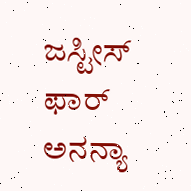ಜಸ್ಟೀಸ್‌ ಫಾರ್‌ ಅನನ್ಯಾ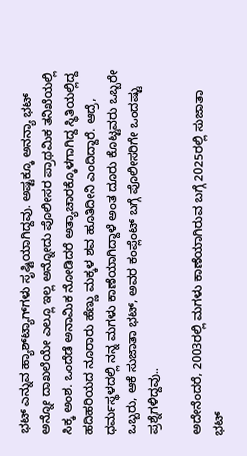ಭಟ್‌ ಎನ್ನುವ ಹ್ಯಾಶ್‌ಟ್ಯಾಗ್‌ಗಳು ಸೃಷ್ಟಿಯಾಗಿದ್ದವು. ಅಷ್ಟಕ್ಕೂ ಅನನ್ಯಾ ಭಟ್‌ ಅನ್ನೋ ದಾಖಲೆಯೇ ಎಲ್ಲೂ ಇಲ್ಲ ಅನ್ನೋದು ಪೊಲೀಸರ ಪ್ರಾಥಮಿಕ ತನಿಖೆಯಲ್ಲಿ ಸಿಕ್ಕ ಅಂಶ. ಒಂದೆಡೆ ಅನಾಮಿಕ ನೋಡಿದರೆ ಅತ್ಯಾಚಾರಕ್ಕೊಳಗಾಗಿದ್ದ ಸ್ಥಿತಿಯಲ್ಲಿದ್ದ ಹದಿಹರಿಯದ ನೂರಾರು ಹೆಣ್ಣು ಮಕ್ಕಳ ಶವ ಹೂತಿದೀನಿ ಎಂದಿದ್ದಾರೆ. ಆದ್ರೆ, ಧರ್ಮಸ್ಥಳದಲ್ಲಿ ನನ್ನ ಮಗಳು ಕಾಣೆಯಾಗಿದ್ದಾಳೆ ಅಂತ ದೂರು ಕೊಟ್ಟವರು ಒಬ್ಬರೇ ಒಬ್ಬರು, ಆಕೆ ಸುಜಾತಾ ಭಟ್, ಅವರ ಕಂಪ್ಲೆಂಟ್ ಬಗ್ಗೆ ಪೊಲೀಸರಿಗೇ ಒಂದಷ್ಟು ಪ್ರಶ್ನೆಗಳಿದ್ದವು..

ಅದೇನೆಂದರೆ, 2003ರಲ್ಲಿ ಮಗಳು ಕಾಣೆಯಾಗಿರುವ ಬಗ್ಗೆ 2025ರಲ್ಲಿ ಸುಜಾತಾ ಭಟ್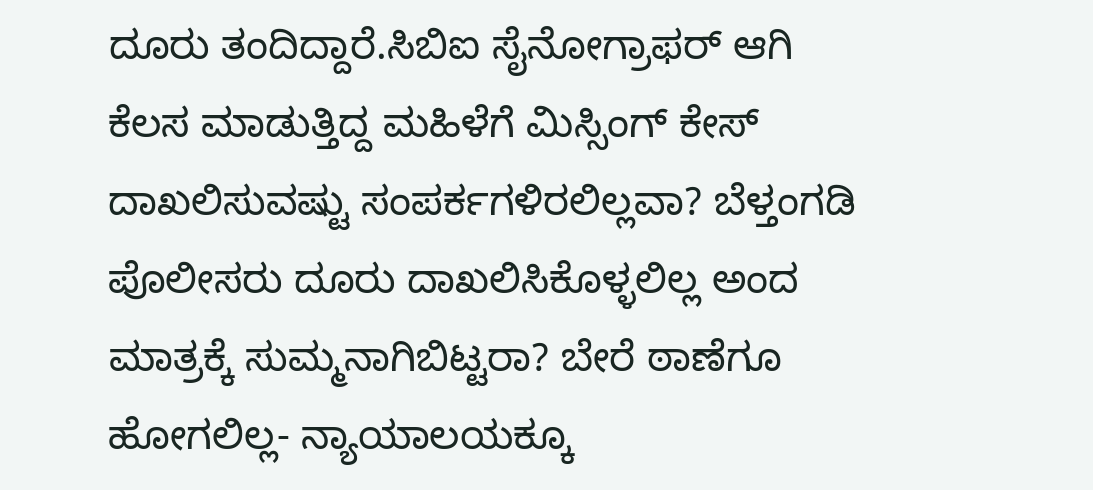ದೂರು ತಂದಿದ್ದಾರೆ.ಸಿಬಿಐ ಸೈನೋಗ್ರಾಫರ್‌ ಆಗಿ ಕೆಲಸ ಮಾಡುತ್ತಿದ್ದ ಮಹಿಳೆಗೆ ಮಿಸ್ಸಿಂಗ್ ಕೇಸ್ ದಾಖಲಿಸುವಷ್ಟು ಸಂಪರ್ಕಗಳಿರಲಿಲ್ಲವಾ? ಬೆಳ್ತಂಗಡಿ ಪೊಲೀಸರು ದೂರು ದಾಖಲಿಸಿಕೊಳ್ಳಲಿಲ್ಲ ಅಂದ ಮಾತ್ರಕ್ಕೆ ಸುಮ್ಮನಾಗಿಬಿಟ್ಟರಾ? ಬೇರೆ ಠಾಣೆಗೂ ಹೋಗಲಿಲ್ಲ- ನ್ಯಾಯಾಲಯಕ್ಕೂ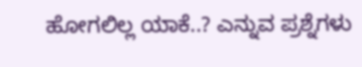ಹೋಗಲಿಲ್ಲ ಯಾಕೆ..? ಎನ್ನುವ ಪ್ರಶ್ನೆಗಳು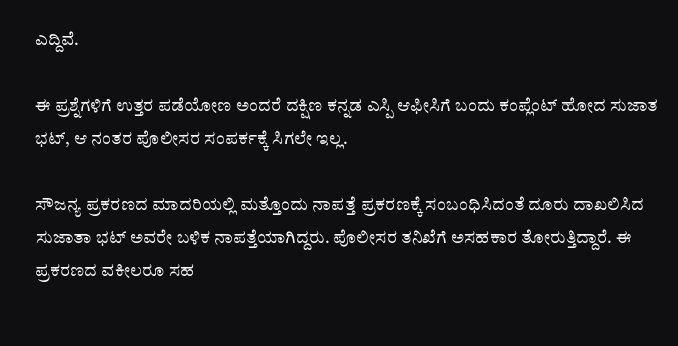ಎದ್ದಿವೆ.

ಈ ಪ್ರಶ್ನೆಗಳಿಗೆ ಉತ್ತರ ಪಡೆಯೋಣ ಅಂದರೆ ದಕ್ಷಿಣ ಕನ್ನಡ ಎಸ್ಪಿ ಆಫೀಸಿಗೆ ಬಂದು ಕಂಪ್ಲೆಂಟ್ ಹೋದ ಸುಜಾತ ಭಟ್, ಆ ನಂತರ ಪೊಲೀಸರ ಸಂಪರ್ಕಕ್ಕೆ ಸಿಗಲೇ ಇಲ್ಲ.

ಸೌಜನ್ಯ ಪ್ರಕರಣದ ಮಾದರಿಯಲ್ಲಿ ಮತ್ತೊಂದು ನಾಪತ್ತೆ ಪ್ರಕರಣಕ್ಕೆ ಸಂಬಂಧಿಸಿದಂತೆ ದೂರು ದಾಖಲಿಸಿದ ಸುಜಾತಾ ಭಟ್ ಅವರೇ ಬಳಿಕ ನಾಪತ್ತೆಯಾಗಿದ್ದರು. ಪೊಲೀಸರ ತನಿಖೆಗೆ ಅಸಹಕಾರ ತೋರುತ್ತಿದ್ದಾರೆ. ಈ ಪ್ರಕರಣದ ವಕೀಲರೂ ಸಹ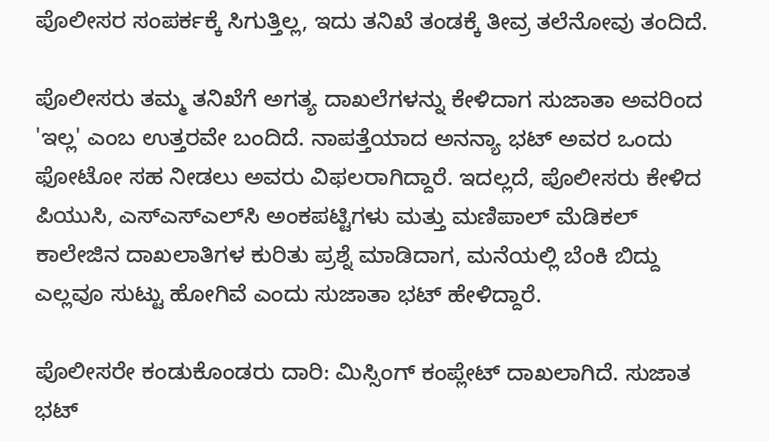ಪೊಲೀಸರ ಸಂಪರ್ಕಕ್ಕೆ ಸಿಗುತ್ತಿಲ್ಲ, ಇದು ತನಿಖೆ ತಂಡಕ್ಕೆ ತೀವ್ರ ತಲೆನೋವು ತಂದಿದೆ.

ಪೊಲೀಸರು ತಮ್ಮ ತನಿಖೆಗೆ ಅಗತ್ಯ ದಾಖಲೆಗಳನ್ನು ಕೇಳಿದಾಗ ಸುಜಾತಾ ಅವರಿಂದ 'ಇಲ್ಲ' ಎಂಬ ಉತ್ತರವೇ ಬಂದಿದೆ. ನಾಪತ್ತೆಯಾದ ಅನನ್ಯಾ ಭಟ್ ಅವರ ಒಂದು ಫೋಟೋ ಸಹ ನೀಡಲು ಅವರು ವಿಫಲರಾಗಿದ್ದಾರೆ. ಇದಲ್ಲದೆ, ಪೊಲೀಸರು ಕೇಳಿದ ಪಿಯುಸಿ, ಎಸ್‌ಎಸ್‌ಎಲ್‌ಸಿ ಅಂಕಪಟ್ಟಿಗಳು ಮತ್ತು ಮಣಿಪಾಲ್ ಮೆಡಿಕಲ್ ಕಾಲೇಜಿನ ದಾಖಲಾತಿಗಳ ಕುರಿತು ಪ್ರಶ್ನೆ ಮಾಡಿದಾಗ, ಮನೆಯಲ್ಲಿ ಬೆಂಕಿ ಬಿದ್ದು ಎಲ್ಲವೂ ಸುಟ್ಟು ಹೋಗಿವೆ ಎಂದು ಸುಜಾತಾ ಭಟ್ ಹೇಳಿದ್ದಾರೆ.

ಪೊಲೀಸರೇ ಕಂಡುಕೊಂಡರು ದಾರಿ: ಮಿಸ್ಸಿಂಗ್ ಕಂಪ್ಲೇಟ್ ದಾಖಲಾಗಿದೆ. ಸುಜಾತ ಭಟ್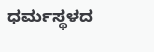ಧರ್ಮಸ್ಥಳದ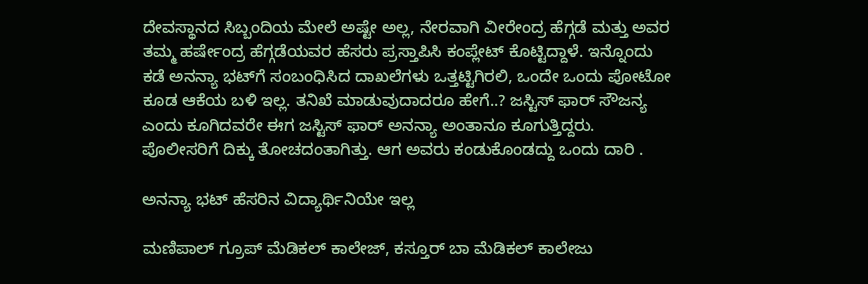ದೇವಸ್ಥಾನದ ಸಿಬ್ಬಂದಿಯ ಮೇಲೆ ಅಷ್ಟೇ ಅಲ್ಲ, ನೇರವಾಗಿ ವೀರೇಂದ್ರ ಹೆಗ್ಗಡೆ ಮತ್ತು ಅವರ ತಮ್ಮ ಹರ್ಷೇಂದ್ರ ಹೆಗ್ಗಡೆಯವರ ಹೆಸರು ಪ್ರಸ್ತಾಪಿಸಿ ಕಂಪ್ಲೇಟ್ ಕೊಟ್ಟಿದ್ದಾಳೆ. ಇನ್ನೊಂದು ಕಡೆ ಅನನ್ಯಾ ಭಟ್‌ಗೆ ಸಂಬಂಧಿಸಿದ ದಾಖಲೆಗಳು ಒತ್ತಟ್ಟಿಗಿರಲಿ, ಒಂದೇ ಒಂದು ಪೋಟೋ ಕೂಡ ಆಕೆಯ ಬಳಿ ಇಲ್ಲ. ತನಿಖೆ ಮಾಡುವುದಾದರೂ ಹೇಗೆ..? ಜಸ್ಟಿಸ್ ಫಾರ್ ಸೌಜನ್ಯ ಎಂದು ಕೂಗಿದವರೇ ಈಗ ಜಸ್ಟಿಸ್ ಫಾರ್ ಅನನ್ಯಾ ಅಂತಾನೂ ಕೂಗುತ್ತಿದ್ದರು. ಪೊಲೀಸರಿಗೆ ದಿಕ್ಕು ತೋಚದಂತಾಗಿತ್ತು. ಆಗ ಅವರು ಕಂಡುಕೊಂಡದ್ದು ಒಂದು ದಾರಿ .

ಅನನ್ಯಾ ಭಟ್‌ ಹೆಸರಿನ ವಿದ್ಯಾರ್ಥಿನಿಯೇ ಇಲ್ಲ

ಮಣಿಪಾಲ್ ಗ್ರೂಪ್‌ ಮೆಡಿಕಲ್ ಕಾಲೇಜ್, ಕಸ್ತೂರ್ ಬಾ ಮೆಡಿಕಲ್ ಕಾಲೇಜು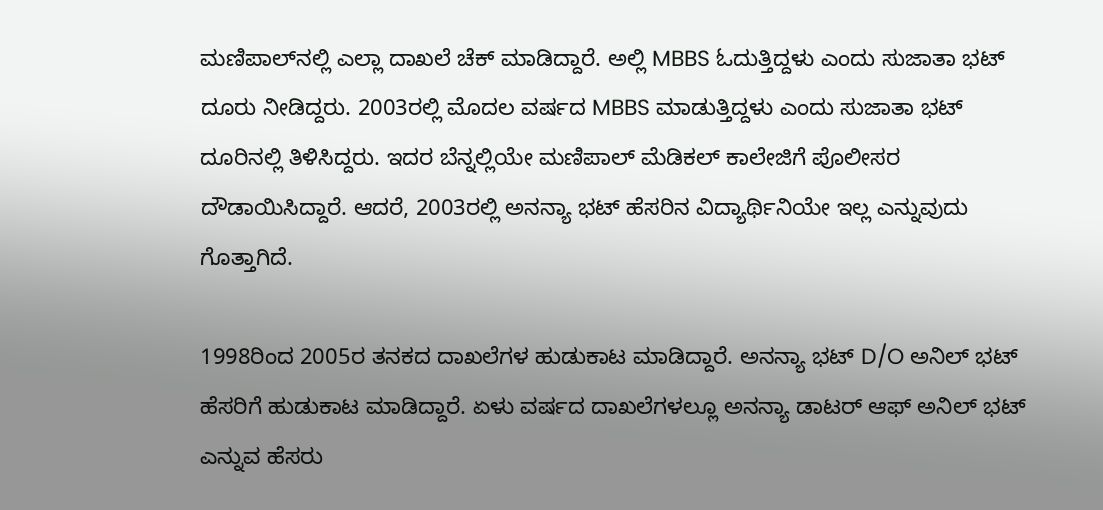ಮಣಿಪಾಲ್‌ನಲ್ಲಿ ಎಲ್ಲಾ ದಾಖಲೆ ಚೆಕ್‌ ಮಾಡಿದ್ದಾರೆ. ಅಲ್ಲಿ MBBS ಓದುತ್ತಿದ್ದಳು ಎಂದು ಸುಜಾತಾ ಭಟ್ ದೂರು ನೀಡಿದ್ದರು. 2003ರಲ್ಲಿ ಮೊದಲ ವರ್ಷದ MBBS ಮಾಡುತ್ತಿದ್ದಳು ಎಂದು ಸುಜಾತಾ ಭಟ್‌ ದೂರಿನಲ್ಲಿ ತಿಳಿಸಿದ್ದರು. ಇದರ ಬೆನ್ನಲ್ಲಿಯೇ ಮಣಿಪಾಲ್ ಮೆಡಿಕಲ್ ಕಾಲೇಜಿಗೆ ಪೊಲೀಸರ ದೌಡಾಯಿಸಿದ್ದಾರೆ. ಆದರೆ, 2003ರಲ್ಲಿ ಅನನ್ಯಾ ಭಟ್ ಹೆಸರಿನ ವಿದ್ಯಾರ್ಥಿನಿಯೇ ಇಲ್ಲ ಎನ್ನುವುದು ಗೊತ್ತಾಗಿದೆ.

1998ರಿಂದ 2005ರ ತನಕದ ದಾಖಲೆಗಳ ಹುಡುಕಾಟ ಮಾಡಿದ್ದಾರೆ. ಅನನ್ಯಾ ಭಟ್ D/O ಅನಿಲ್ ಭಟ್ ಹೆಸರಿಗೆ ಹುಡುಕಾಟ ಮಾಡಿದ್ದಾರೆ. ಏಳು ವರ್ಷದ ದಾಖಲೆಗಳಲ್ಲೂ ಅನನ್ಯಾ ಡಾಟರ್‌ ಆಫ್‌ ಅನಿಲ್‌ ಭಟ್‌ ಎನ್ನುವ ಹೆಸರು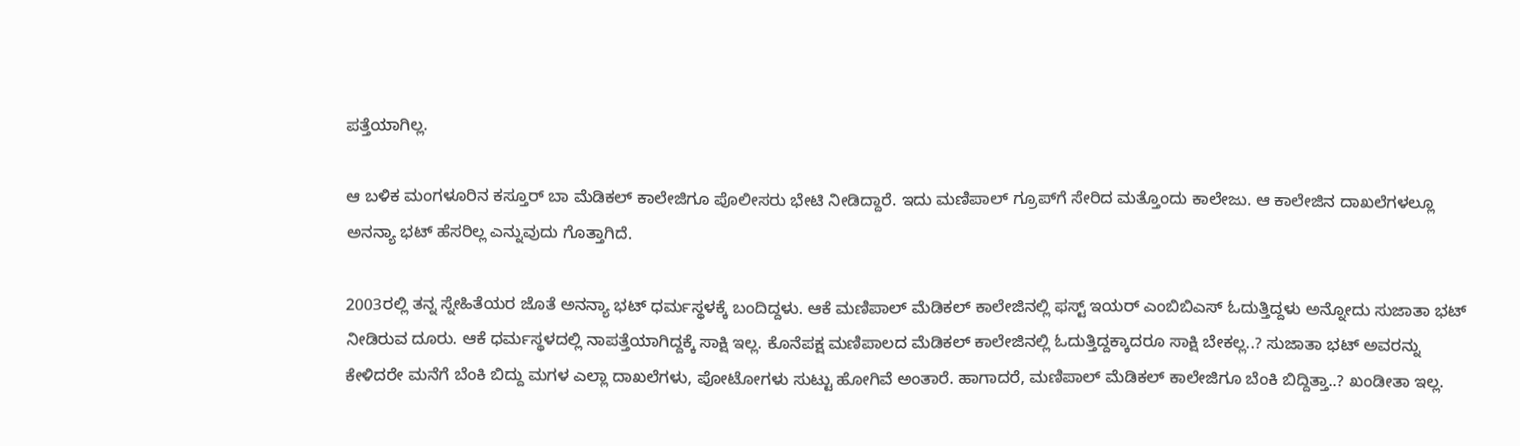ಪತ್ತೆಯಾಗಿಲ್ಲ.

ಆ ಬಳಿಕ ಮಂಗಳೂರಿನ ಕಸ್ತೂರ್ ಬಾ ಮೆಡಿಕಲ್ ಕಾಲೇಜಿಗೂ ಪೊಲೀಸರು ಭೇಟಿ ನೀಡಿದ್ದಾರೆ. ಇದು ಮಣಿಪಾಲ್ ಗ್ರೂಪ್‌ಗೆ ಸೇರಿದ ಮತ್ತೊಂದು ಕಾಲೇಜು. ಆ ಕಾಲೇಜಿನ ದಾಖಲೆಗಳಲ್ಲೂ ಅನನ್ಯಾ ಭಟ್ ಹೆಸರಿಲ್ಲ ಎನ್ನುವುದು ಗೊತ್ತಾಗಿದೆ.

2003ರಲ್ಲಿ ತನ್ನ ಸ್ನೇಹಿತೆಯರ ಜೊತೆ ಅನನ್ಯಾ ಭಟ್ ಧರ್ಮಸ್ಥಳಕ್ಕೆ ಬಂದಿದ್ದಳು. ಆಕೆ ಮಣಿಪಾಲ್ ಮೆಡಿಕಲ್ ಕಾಲೇಜಿನಲ್ಲಿ ಫಸ್ಟ್ ಇಯರ್ ಎಂಬಿಬಿಎಸ್ ಓದುತ್ತಿದ್ದಳು ಅನ್ನೋದು ಸುಜಾತಾ ಭಟ್ ನೀಡಿರುವ ದೂರು. ಆಕೆ ಧರ್ಮಸ್ಥಳದಲ್ಲಿ ನಾಪತ್ತೆಯಾಗಿದ್ದಕ್ಕೆ ಸಾಕ್ಷಿ ಇಲ್ಲ. ಕೊನೆಪಕ್ಷ ಮಣಿಪಾಲದ ಮೆಡಿಕಲ್ ಕಾಲೇಜಿನಲ್ಲಿ ಓದುತ್ತಿದ್ದಕ್ಕಾದರೂ ಸಾಕ್ಷಿ ಬೇಕಲ್ಲ..? ಸುಜಾತಾ ಭಟ್‌ ಅವರನ್ನು ಕೇಳಿದರೇ ಮನೆಗೆ ಬೆಂಕಿ ಬಿದ್ದು ಮಗಳ ಎಲ್ಲಾ ದಾಖಲೆಗಳು, ಪೋಟೋಗಳು ಸುಟ್ಟು ಹೋಗಿವೆ ಅಂತಾರೆ. ಹಾಗಾದರೆ, ಮಣಿಪಾಲ್ ಮೆಡಿಕಲ್ ಕಾಲೇಜಿಗೂ ಬೆಂಕಿ ಬಿದ್ದಿತ್ತಾ..? ಖಂಡೀತಾ ಇಲ್ಲ.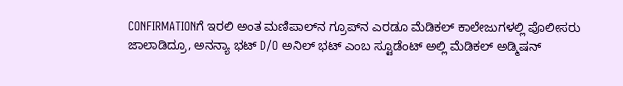CONFIRMATIONಗೆ ಇರಲಿ ಅಂತ ಮಣಿಪಾಲ್‌ನ ಗ್ರೂಪ್‌ನ ಎರಡೂ ಮೆಡಿಕಲ್ ಕಾಲೇಜುಗಳಲ್ಲಿ ಪೊಲೀಸರು ಜಾಲಾಡಿದ್ರೂ, ಅನನ್ಯಾ ಭಟ್ D/O ಅನಿಲ್ ಭಟ್ ಎಂಬ ಸ್ಟೂಡೆಂಟ್ ಅಲ್ಲಿ ಮೆಡಿಕಲ್ ಅಡ್ಮಿಷನ್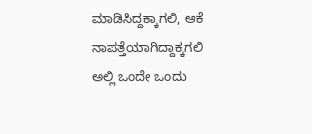ಮಾಡಿಸಿದ್ದಕ್ಕಾಗಲಿ, ಆಕೆ ನಾಪತ್ತೆಯಾಗಿದ್ದಾಕ್ಕಗಲಿ ಅಲ್ಲಿ ಒಂದೇ ಒಂದು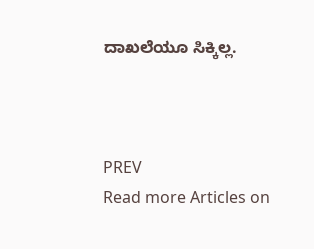ದಾಖಲೆಯೂ ಸಿಕ್ಕಿಲ್ಲ.



PREV
Read more Articles on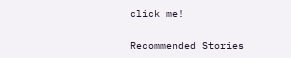click me!

Recommended Stories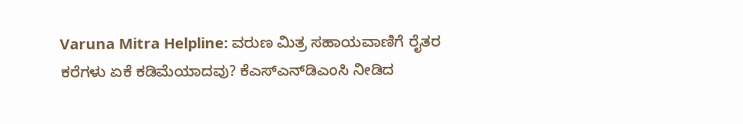Varuna Mitra Helpline: ವರುಣ ಮಿತ್ರ ಸಹಾಯವಾಣಿಗೆ ರೈತರ ಕರೆಗಳು ಏಕೆ ಕಡಿಮೆಯಾದವು? ಕೆಎಸ್‌ಎನ್‌ಡಿಎಂಸಿ ನೀಡಿದ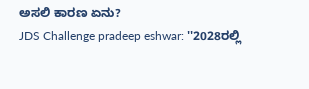ಅಸಲಿ ಕಾರಣ ಏನು?
JDS Challenge pradeep eshwar: ''2028ರಲ್ಲಿ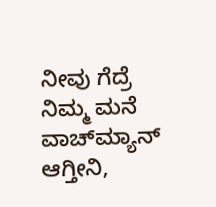ನೀವು ಗೆದ್ರೆ ನಿಮ್ಮ ಮನೆ ವಾಚ್‌ಮ್ಯಾನ್ ಆಗ್ತೀನಿ,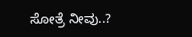ಸೋತ್ರೆ ನೀವು..?